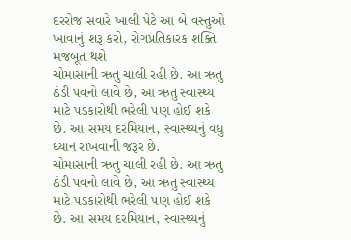દરરોજ સવારે ખાલી પેટે આ બે વસ્તુઓ ખાવાનું શરૂ કરો, રોગપ્રતિકારક શક્તિ મજબૂત થશે
ચોમાસાની ઋતુ ચાલી રહી છે. આ ઋતુ ઠંડી પવનો લાવે છે, આ ઋતુ સ્વાસ્થ્ય માટે પડકારોથી ભરેલી પણ હોઈ શકે છે. આ સમય દરમિયાન, સ્વાસ્થ્યનું વધુ ધ્યાન રાખવાની જરૂર છે.
ચોમાસાની ઋતુ ચાલી રહી છે. આ ઋતુ ઠંડી પવનો લાવે છે, આ ઋતુ સ્વાસ્થ્ય માટે પડકારોથી ભરેલી પણ હોઈ શકે છે. આ સમય દરમિયાન, સ્વાસ્થ્યનું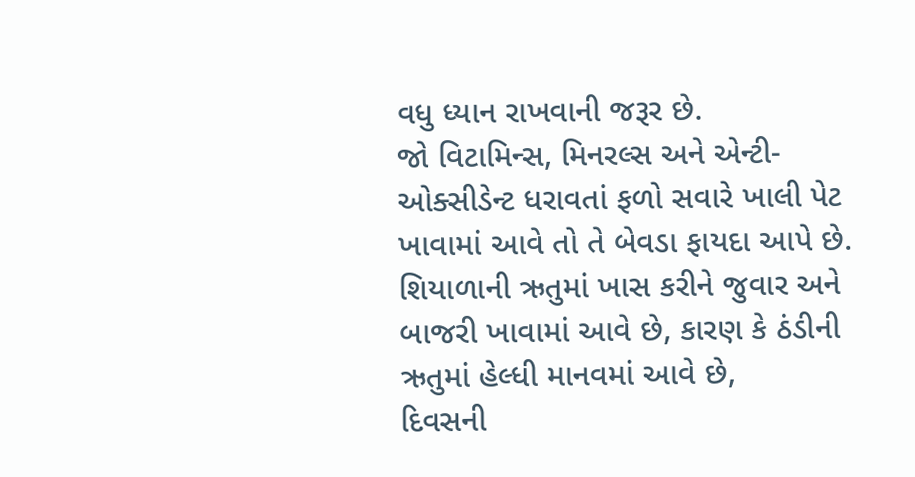વધુ ધ્યાન રાખવાની જરૂર છે.
જો વિટામિન્સ, મિનરલ્સ અને એન્ટી-ઓક્સીડેન્ટ ધરાવતાં ફળો સવારે ખાલી પેટ ખાવામાં આવે તો તે બેવડા ફાયદા આપે છે.
શિયાળાની ઋતુમાં ખાસ કરીને જુવાર અને બાજરી ખાવામાં આવે છે, કારણ કે ઠંડીની ઋતુમાં હેલ્ધી માનવમાં આવે છે,
દિવસની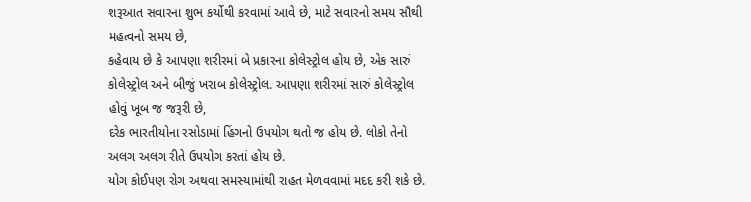શરૂઆત સવારના શુભ કર્યોથી કરવામાં આવે છે, માટે સવારનો સમય સૌથી મહત્વનો સમય છે,
કહેવાય છે કે આપણા શરીરમાં બે પ્રકારના કોલેસ્ટ્રોલ હોય છે, એક સારું કોલેસ્ટ્રોલ અને બીજું ખરાબ કોલેસ્ટ્રોલ. આપણા શરીરમાં સારું કોલેસ્ટ્રોલ હોવું ખૂબ જ જરૂરી છે,
દરેક ભારતીયોના રસોડામાં હિંગનો ઉપયોગ થતો જ હોય છે. લોકો તેનો અલગ અલગ રીતે ઉપયોગ કરતાં હોય છે.
યોગ કોઈપણ રોગ અથવા સમસ્યામાંથી રાહત મેળવવામાં મદદ કરી શકે છે.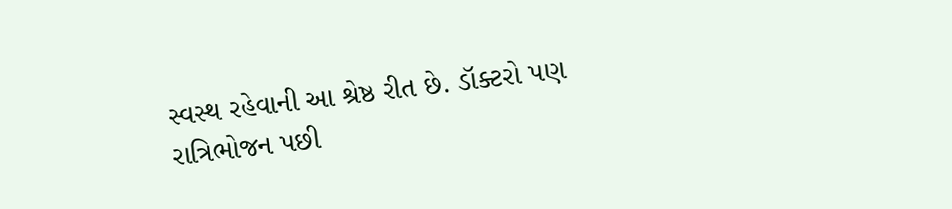સ્વસ્થ રહેવાની આ શ્રેષ્ઠ રીત છે. ડૉક્ટરો પણ રાત્રિભોજન પછી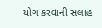યોગ કરવાની સલાહ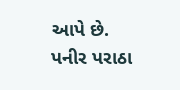આપે છે.
પનીર પરાઠા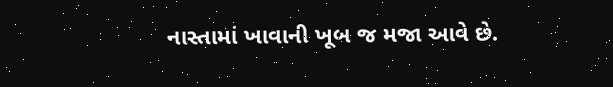નાસ્તામાં ખાવાની ખૂબ જ મજા આવે છે.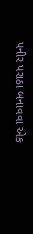પનીર પરાઠા બનાવવા એક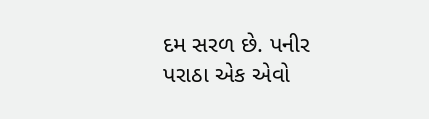દમ સરળ છે. પનીર પરાઠા એક એવો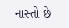નાસ્તો છે